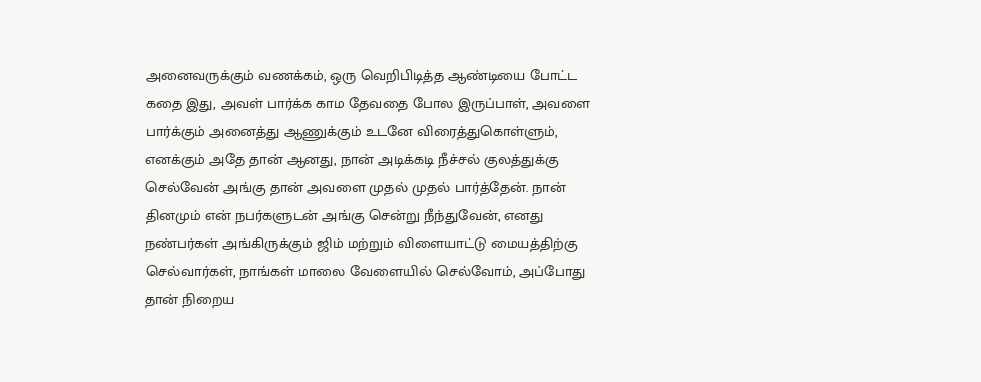அனைவருக்கும் வணக்கம், ஒரு வெறிபிடித்த ஆண்டியை போட்ட கதை இது, அவள் பார்க்க காம தேவதை போல இருப்பாள், அவளை பார்க்கும் அனைத்து ஆணுக்கும் உடனே விரைத்துகொள்ளும், எனக்கும் அதே தான் ஆனது, நான் அடிக்கடி நீச்சல் குலத்துக்கு செல்வேன் அங்கு தான் அவளை முதல் முதல் பார்த்தேன். நான் தினமும் என் நபர்களுடன் அங்கு சென்று நீந்துவேன், எனது நண்பர்கள் அங்கிருக்கும் ஜிம் மற்றும் விளையாட்டு மையத்திற்கு செல்வார்கள், நாங்கள் மாலை வேளையில் செல்வோம், அப்போது தான் நிறைய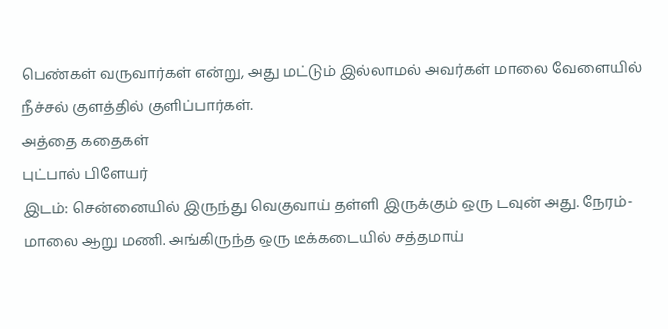பெண்கள் வருவார்கள் என்று, அது மட்டும் இல்லாமல் அவர்கள் மாலை வேளையில் நீச்சல் குளத்தில் குளிப்பார்கள்.
அத்தை கதைகள்
புட்பால் பிளேயர்
இடம்: சென்னையில் இருந்து வெகுவாய் தள்ளி இருக்கும் ஒரு டவுன் அது. நேரம்- மாலை ஆறு மணி. அங்கிருந்த ஒரு டீக்கடையில் சத்தமாய்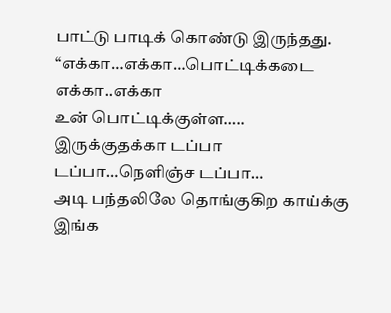பாட்டு பாடிக் கொண்டு இருந்தது.
“எக்கா…எக்கா…பொட்டிக்கடை எக்கா..எக்கா
உன் பொட்டிக்குள்ள….. இருக்குதக்கா டப்பா டப்பா…நெளிஞ்ச டப்பா…
அடி பந்தலிலே தொங்குகிற காய்க்கு இங்க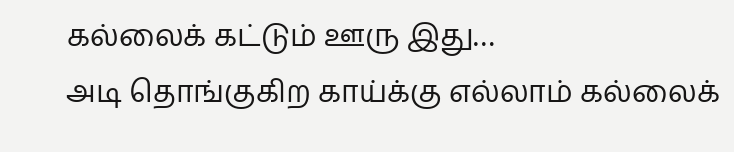கல்லைக் கட்டும் ஊரு இது…
அடி தொங்குகிற காய்க்கு எல்லாம் கல்லைக்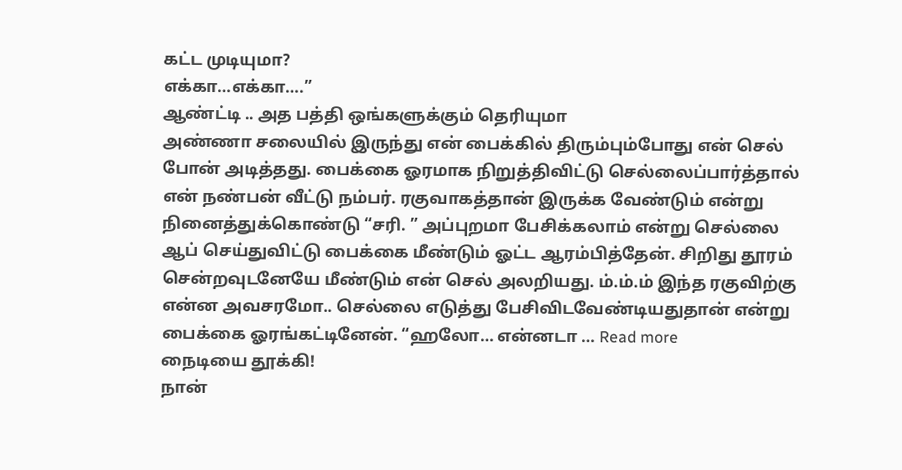கட்ட முடியுமா?
எக்கா…எக்கா….”
ஆண்ட்டி .. அத பத்தி ஒங்களுக்கும் தெரியுமா
அண்ணா சலையில் இருந்து என் பைக்கில் திரும்பும்போது என் செல் போன் அடித்தது. பைக்கை ஓரமாக நிறுத்திவிட்டு செல்லைப்பார்த்தால் என் நண்பன் வீட்டு நம்பர். ரகுவாகத்தான் இருக்க வேண்டும் என்று நினைத்துக்கொண்டு “சரி. ” அப்புறமா பேசிக்கலாம் என்று செல்லை ஆப் செய்துவிட்டு பைக்கை மீண்டும் ஓட்ட ஆரம்பித்தேன். சிறிது தூரம் சென்றவுடனேயே மீண்டும் என் செல் அலறியது. ம்.ம்.ம் இந்த ரகுவிற்கு என்ன அவசரமோ.. செல்லை எடுத்து பேசிவிடவேண்டியதுதான் என்று பைக்கை ஓரங்கட்டினேன். “ஹலோ… என்னடா … Read more
நைடியை தூக்கி!
நான்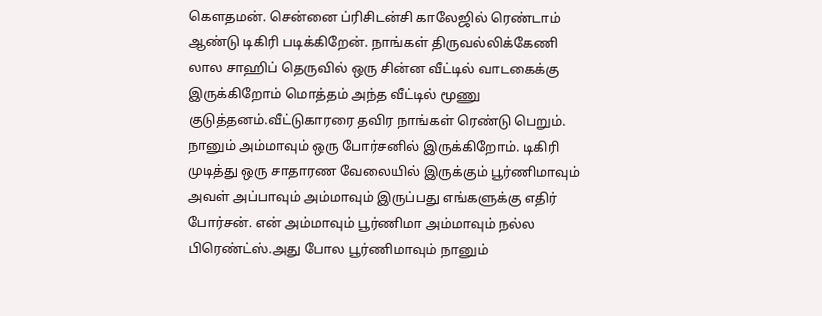கௌதமன். சென்னை ப்ரிசிடன்சி காலேஜில் ரெண்டாம் ஆண்டு டிகிரி படிக்கிறேன். நாங்கள் திருவல்லிக்கேணி லால சாஹிப் தெருவில் ஒரு சின்ன வீட்டில் வாடகைக்கு இருக்கிறோம் மொத்தம் அந்த வீட்டில் மூணு குடுத்தனம்.வீட்டுகாரரை தவிர நாங்கள் ரெண்டு பெறும். நானும் அம்மாவும் ஒரு போர்சனில் இருக்கிறோம். டிகிரி முடித்து ஒரு சாதாரண வேலையில் இருக்கும் பூர்ணிமாவும் அவள் அப்பாவும் அம்மாவும் இருப்பது எங்களுக்கு எதிர் போர்சன். என் அம்மாவும் பூர்ணிமா அம்மாவும் நல்ல பிரெண்ட்ஸ்.அது போல பூர்ணிமாவும் நானும்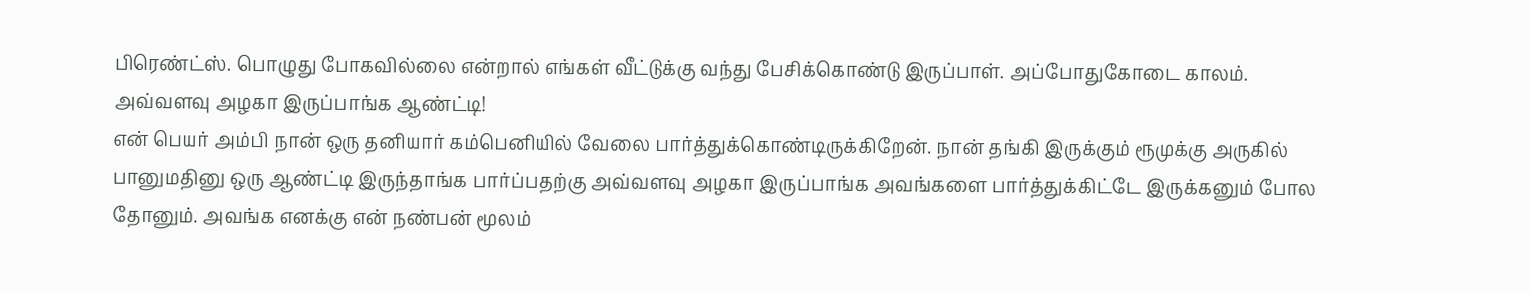பிரெண்ட்ஸ். பொழுது போகவில்லை என்றால் எங்கள் வீட்டுக்கு வந்து பேசிக்கொண்டு இருப்பாள். அப்போதுகோடை காலம்.
அவ்வளவு அழகா இருப்பாங்க ஆண்ட்டி!
என் பெயர் அம்பி நான் ஒரு தனியார் கம்பெனியில் வேலை பார்த்துக்கொண்டிருக்கிறேன். நான் தங்கி இருக்கும் ரூமுக்கு அருகில் பானுமதினு ஒரு ஆண்ட்டி இருந்தாங்க பார்ப்பதற்கு அவ்வளவு அழகா இருப்பாங்க அவங்களை பார்த்துக்கிட்டே இருக்கனும் போல தோனும். அவங்க எனக்கு என் நண்பன் மூலம்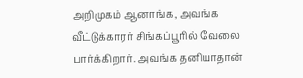அறிமுகம் ஆனாங்க, அவங்க வீட்டுக்காரர் சிங்கப்பூரில் வேலை பார்க்கிறார். அவங்க தனியாதான்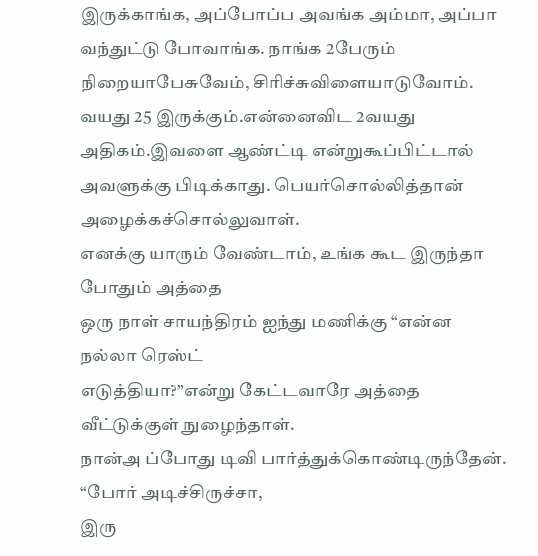இருக்காங்க, அப்போப்ப அவங்க அம்மா, அப்பா வந்துட்டு போவாங்க. நாங்க 2பேரும் நிறையாபேசுவேம், சிரிச்சுவிளையாடுவோம். வயது 25 இருக்கும்.என்னைவிட 2வயது அதிகம்.இவளை ஆண்ட்டி என்றுகூப்பிட்டால் அவளுக்கு பிடிக்காது. பெயர்சொல்லித்தான் அழைக்கச்சொல்லுவாள்.
எனக்கு யாரும் வேண்டாம், உங்க கூட இருந்தா போதும் அத்தை
ஒரு நாள் சாயந்திரம் ஐந்து மணிக்கு “என்ன நல்லா ரெஸ்ட்
எடுத்தியா?”என்று கேட்டவாரே அத்தை வீட்டுக்குள் நுழைந்தாள்.
நான்அ ப்போது டிவி பார்த்துக்கொண்டிருந்தேன். “போர் அடிச்சிருச்சா,
இரு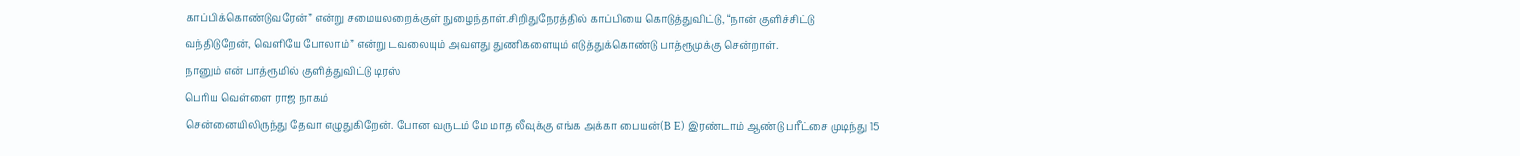காப்பிக்கொண்டுவரேன்” என்று சமையலறைக்குள் நுழைந்தாள்.சிறிதுநேரத்தில் காப்பியை கொடுத்துவிட்டு, “நான் குளிச்சிட்டு வந்திடுறேன், வெளியே போலாம்” என்று டவலையும் அவளது துணிகளையும் எடுத்துக்கொண்டு பாத்ரூமுக்கு சென்றாள்.
நானும் என் பாத்ரூமில் குளித்துவிட்டு டிரஸ்
பெரிய வெள்ளை ராஜ நாகம்
சென்னையிலிருந்து தேவா எழுதுகிறேன். போன வருடம் மே மாத லீவுக்கு எங்க அக்கா பையன்(B E) இரண்டாம் ஆண்டு பரீட்சை முடிந்து 15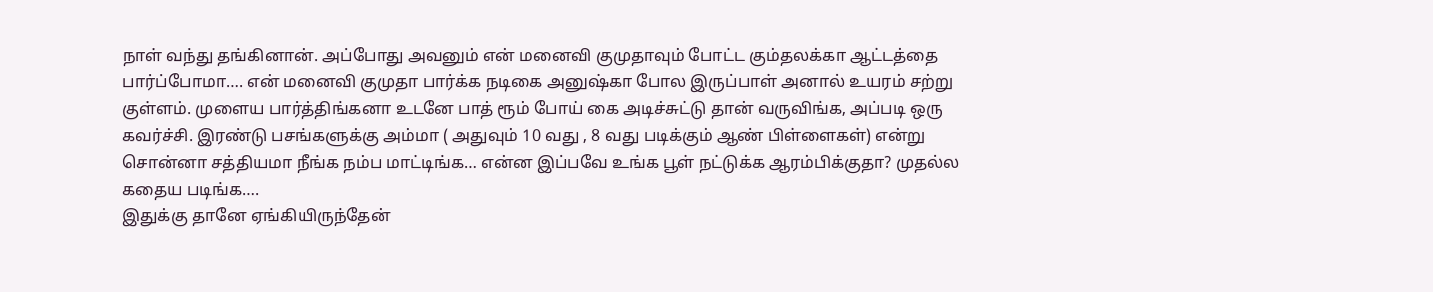நாள் வந்து தங்கினான். அப்போது அவனும் என் மனைவி குமுதாவும் போட்ட கும்தலக்கா ஆட்டத்தை பார்ப்போமா…. என் மனைவி குமுதா பார்க்க நடிகை அனுஷ்கா போல இருப்பாள் அனால் உயரம் சற்று குள்ளம். முளைய பார்த்திங்கனா உடனே பாத் ரூம் போய் கை அடிச்சுட்டு தான் வருவிங்க, அப்படி ஒரு கவர்ச்சி. இரண்டு பசங்களுக்கு அம்மா ( அதுவும் 10 வது , 8 வது படிக்கும் ஆண் பிள்ளைகள்) என்று சொன்னா சத்தியமா நீங்க நம்ப மாட்டிங்க… என்ன இப்பவே உங்க பூள் நட்டுக்க ஆரம்பிக்குதா? முதல்ல கதைய படிங்க….
இதுக்கு தானே ஏங்கியிருந்தேன்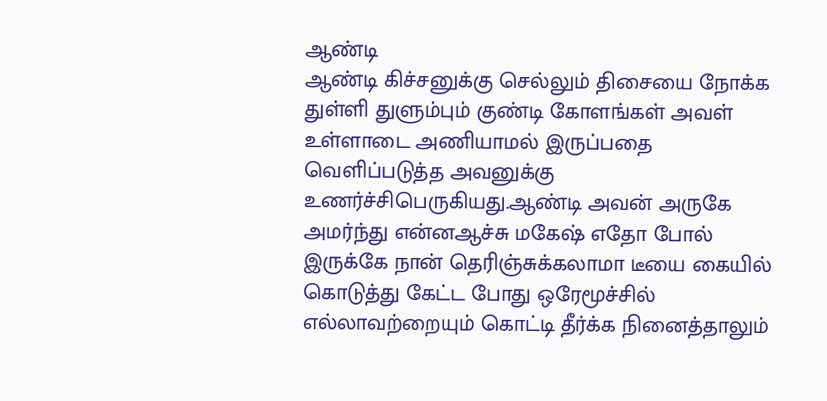ஆண்டி
ஆண்டி கிச்சனுக்கு செல்லும் திசையை நோக்க துள்ளி துளும்பும் குண்டி கோளங்கள் அவள் உள்ளாடை அணியாமல் இருப்பதை வெளிப்படுத்த அவனுக்கு உணர்ச்சிபெருகியது.ஆண்டி அவன் அருகே அமர்ந்து என்னஆச்சு மகேஷ் எதோ போல் இருக்கே நான் தெரிஞ்சுக்கலாமா டீயை கையில் கொடுத்து கேட்ட போது ஒரேமூச்சில் எல்லாவற்றையும் கொட்டி தீர்க்க நினைத்தாலும்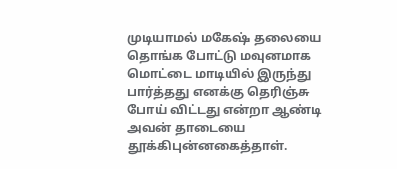முடியாமல் மகேஷ் தலையை தொங்க போட்டு மவுனமாக மொட்டை மாடியில் இருந்து பார்த்தது எனக்கு தெரிஞ்சு போய் விட்டது என்றா ஆண்டி அவன் தாடையை தூக்கிபுன்னகைத்தாள்.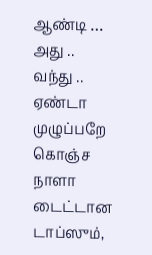ஆண்டி … அது .. வந்து .. ஏண்டா முழுப்பறே கொஞ்ச நாளா
டைட்டான டாப்ஸும்,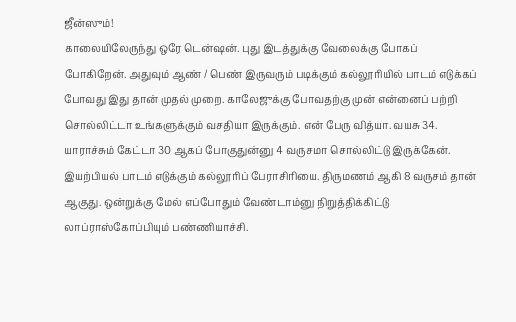ஜீன்ஸும்!
காலையிலேருந்து ஒரே டென்ஷன். புது இடத்துக்கு வேலைக்கு போகப் போகிறேன். அதுவும் ஆண் / பெண் இருவரும் படிக்கும் கல்லூரியில் பாடம் எடுக்கப் போவது இது தான் முதல் முறை. காலேஜுக்கு போவதற்கு முன் என்னைப் பற்றி சொல்லிட்டா உங்களுக்கும் வசதியா இருக்கும். என் பேரு வித்யா. வயசு 34. யாராச்சும் கேட்டா 30 ஆகப் போகுதுன்னு 4 வருசமா சொல்லிட்டு இருக்கேன். இயற்பியல் பாடம் எடுக்கும் கல்லூரிப் பேராசிரியை. திருமணம் ஆகி 8 வருசம் தான் ஆகுது. ஒன்றுக்கு மேல் எப்போதும் வேண்டாம்னு நிறுத்திக்கிட்டு லாப்ராஸ்கோப்பியும் பண்ணியாச்சி.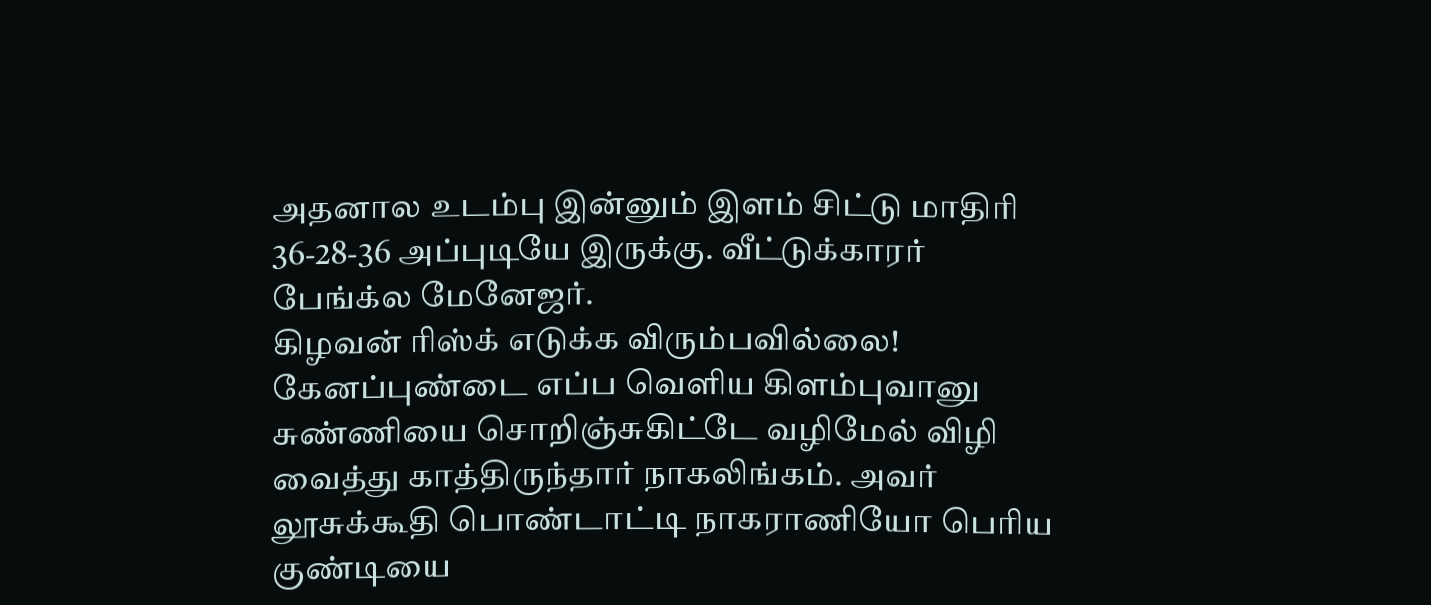அதனால உடம்பு இன்னும் இளம் சிட்டு மாதிரி 36-28-36 அப்புடியே இருக்கு. வீட்டுக்காரர் பேங்க்ல மேனேஜர்.
கிழவன் ரிஸ்க் எடுக்க விரும்பவில்லை!
கேனப்புண்டை எப்ப வெளிய கிளம்புவானு சுண்ணியை சொறிஞ்சுகிட்டே வழிமேல் விழி வைத்து காத்திருந்தார் நாகலிங்கம். அவர் லூசுக்கூதி பொண்டாட்டி நாகராணியோ பெரிய குண்டியை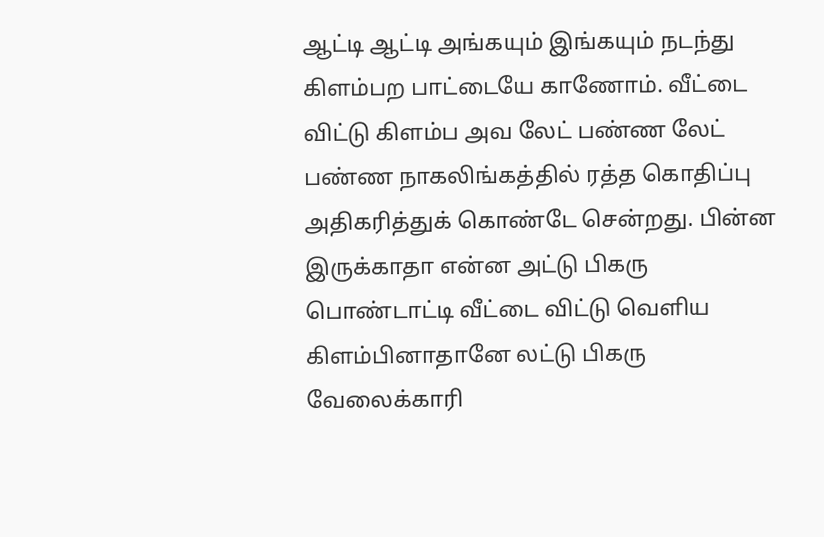ஆட்டி ஆட்டி அங்கயும் இங்கயும் நடந்து கிளம்பற பாட்டையே காணோம். வீட்டை விட்டு கிளம்ப அவ லேட் பண்ண லேட் பண்ண நாகலிங்கத்தில் ரத்த கொதிப்பு அதிகரித்துக் கொண்டே சென்றது. பின்ன இருக்காதா என்ன அட்டு பிகரு பொண்டாட்டி வீட்டை விட்டு வெளிய கிளம்பினாதானே லட்டு பிகரு வேலைக்காரி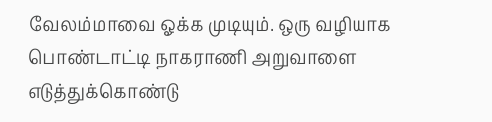வேலம்மாவை ஓக்க முடியும். ஒரு வழியாக பொண்டாட்டி நாகராணி அறுவாளை எடுத்துக்கொண்டு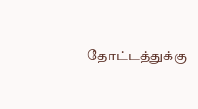தோட்டத்துக்கு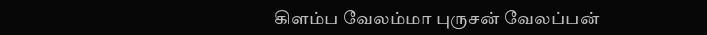கிளம்ப வேலம்மா புருசன் வேலப்பன்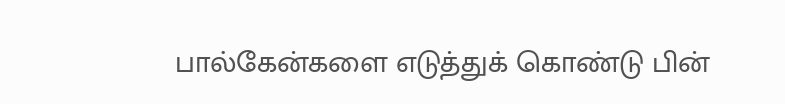பால்கேன்களை எடுத்துக் கொண்டு பின்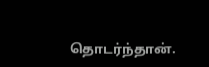தொடர்ந்தான்.